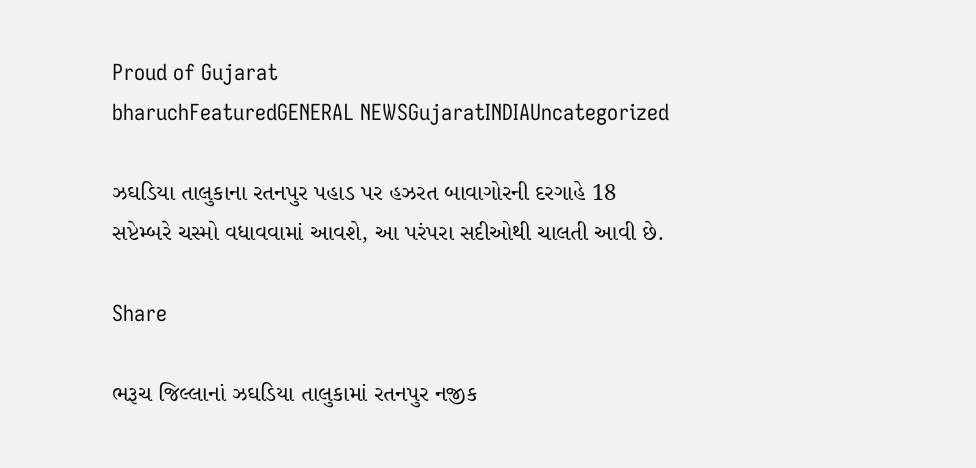Proud of Gujarat
bharuchFeaturedGENERAL NEWSGujaratINDIAUncategorized

ઝઘડિયા તાલુકાના રતનપુર પહાડ પર હઝરત બાવાગોરની દરગાહે 18 સપ્ટેમ્બરે ચસ્મો વધાવવામાં આવશે, આ પરંપરા સદીઓથી ચાલતી આવી છે.

Share

ભરૂચ જિલ્લાનાં ઝઘડિયા તાલુકામાં રતનપુર નજીક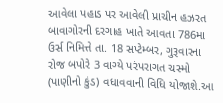આવેલા પહાડ પર આવેલી પ્રાચીન હઝરત બાવાગોરની દરગાહ ખાતે આવતા 786મા ઉર્સ નિમિત્તે તા. 18 સપ્ટેમ્બર, ગુરૂવારના રોજ બપોરે 3 વાગ્યે પરંપરાગત ચસ્મો (પાણીનો કુંડ) વધાવવાની વિધિ યોજાશે.આ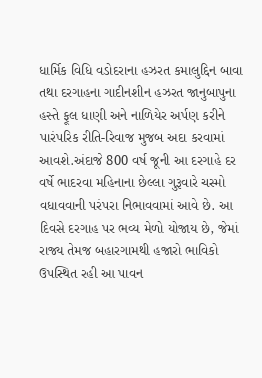ધાર્મિક વિધિ વડોદરાના હઝરત કમાલુદ્દિન બાવા તથા દરગાહના ગાદીનશીન હઝરત જાનુબાપુના હસ્તે ફૂલ ધાણી અને નાળિયેર અર્પણ કરીને પારંપરિક રીતિ-રિવાજ મુજબ અદા કરવામાં આવશે.અંદાજે 800 વર્ષ જૂની આ દરગાહે દર વર્ષે ભાદરવા મહિનાના છેલ્લા ગુરૂવારે ચસ્મો વધાવવાની પરંપરા નિભાવવામાં આવે છે. આ દિવસે દરગાહ પર ભવ્ય મેળો યોજાય છે, જેમાં રાજ્ય તેમજ બહારગામથી હજારો ભાવિકો ઉપસ્થિત રહી આ પાવન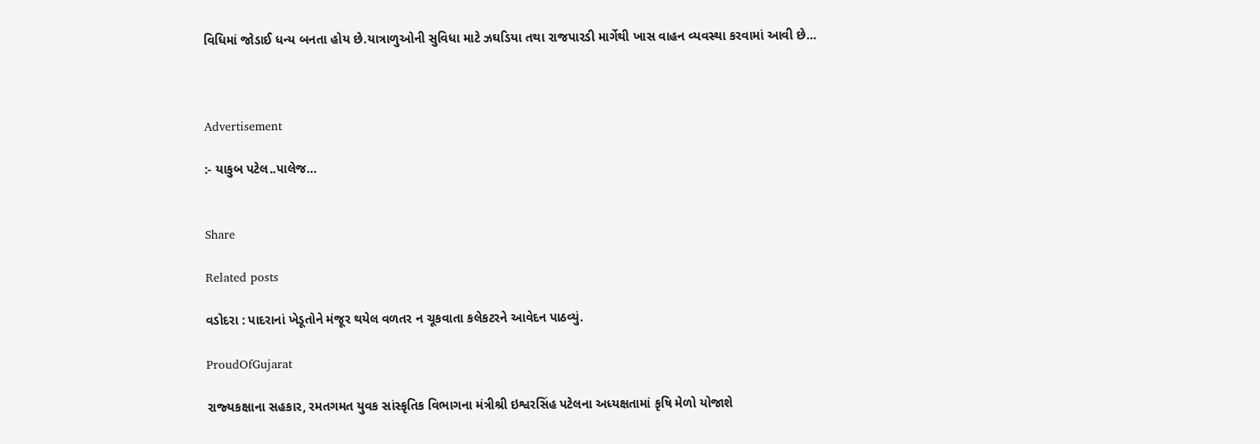વિધિમાં જોડાઈ ધન્ય બનતા હોય છે.યાત્રાળુઓની સુવિધા માટે ઝઘડિયા તથા રાજપારડી માર્ગેથી ખાસ વાહન વ્યવસ્થા કરવામાં આવી છે…



Advertisement

:- યાકુબ પટેલ..પાલેજ…


Share

Related posts

વડોદરા : પાદરાનાં ખેડૂતોને મંજૂર થયેલ વળતર ન ચૂકવાતા કલેકટરને આવેદન પાઠવ્યું.

ProudOfGujarat

રાજ્‍યકક્ષાના સહકાર, રમતગમત યુવક સાંસ્‍કૃતિક વિભાગના મંત્રીશ્રી ઇશ્વરસિંહ પટેલના અધ્‍યક્ષતામાં કૃષિ મેળો યોજાશે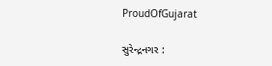ProudOfGujarat

સુરેન્દ્રનગર :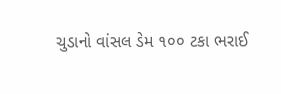ચુડાનો વાંસલ ડેમ ૧૦૦ ટકા ભરાઈ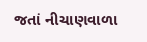જતાં નીચાણવાળા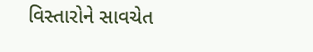વિસ્તારોને સાવચેત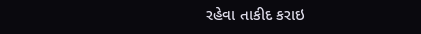રહેવા તાકીદ કરાઇ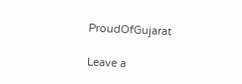ProudOfGujarat

Leave a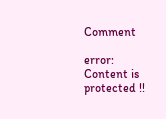Comment

error: Content is protected !!